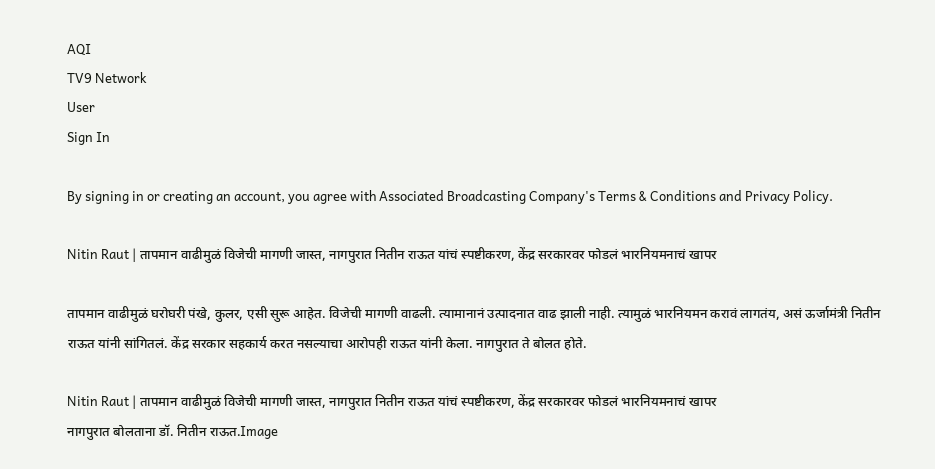AQI
TV9 Network
User
Sign In

By signing in or creating an account, you agree with Associated Broadcasting Company's Terms & Conditions and Privacy Policy.

Nitin Raut | तापमान वाढीमुळं विजेची मागणी जास्त, नागपुरात नितीन राऊत यांचं स्पष्टीकरण, केंद्र सरकारवर फोडलं भारनियमनाचं खापर

तापमान वाढीमुळं घरोघरी पंखे, कुलर, एसी सुरू आहेत. विजेची मागणी वाढली. त्यामानानं उत्पादनात वाढ झाली नाही. त्यामुळं भारनियमन करावं लागतंय, असं ऊर्जामंत्री नितीन राऊत यांनी सांगितलं. केंद्र सरकार सहकार्य करत नसल्याचा आरोपही राऊत यांनी केला. नागपुरात ते बोलत होते.

Nitin Raut | तापमान वाढीमुळं विजेची मागणी जास्त, नागपुरात नितीन राऊत यांचं स्पष्टीकरण, केंद्र सरकारवर फोडलं भारनियमनाचं खापर
नागपुरात बोलताना डॉ. नितीन राऊत.Image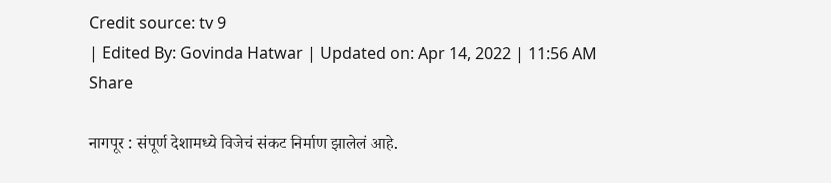Credit source: tv 9
| Edited By: Govinda Hatwar | Updated on: Apr 14, 2022 | 11:56 AM
Share

नागपूर : संपूर्ण देशामध्ये विजेचं संकट निर्माण झालेलं आहे.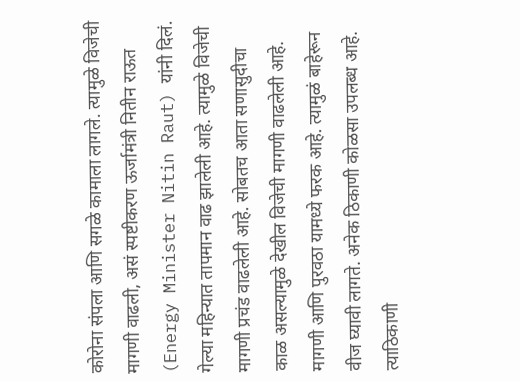कोरोना संपला आणि सगळे कामाला लागले. त्यामुळे विजेची मागणी वाढली, असं स्पष्टीकरण ऊर्जामंत्री नितीन राऊत (Energy Minister Nitin Raut) यांनी दिलं. गेल्या महिन्यात तापमान वाढ झालेली आहे. त्यामुळे विजेची मागणी प्रचंड वाढलेली आहे. सोबतच आता सणासुदीचा काळ असल्यामुळे देखील विजेची मागणी वाढलेली आहे. मागणी आणि पुरवठा यामध्ये फरक आहे. त्यामुळं बाहेरून वीज घ्यावी लागते. अनेक ठिकाणी कोळसा उपलब्ध आहे. त्याठिकाणी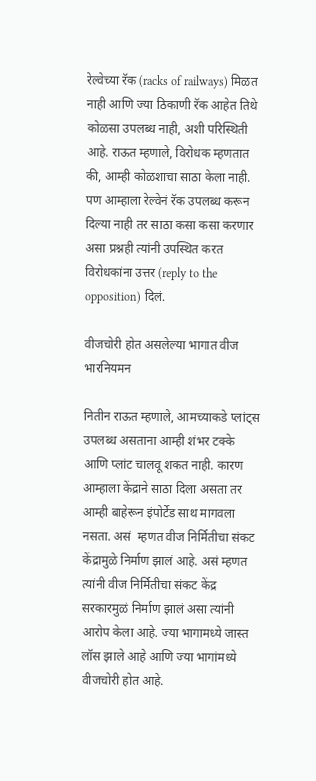रेल्वेच्या रॅक (racks of railways) मिळत नाही आणि ज्या ठिकाणी रॅक आहेत तिथे कोळसा उपलब्ध नाही, अशी परिस्थिती आहे. राऊत म्हणाले, विरोधक म्हणतात की, आम्ही कोळशाचा साठा केला नाही. पण आम्हाला रेल्वेनं रॅक उपलब्ध करून दिल्या नाही तर साठा कसा कसा करणार असा प्रश्नही त्यांनी उपस्थित करत विरोधकांना उत्तर (reply to the opposition) दिलं.

वीजचोरी होत असलेल्या भागात वीज भारनियमन

नितीन राऊत म्हणाले, आमच्याकडे प्लांट्स उपलब्ध असताना आम्ही शंभर टक्के आणि प्लांट चालवू शकत नाही. कारण आम्हाला केंद्राने साठा दिला असता तर आम्ही बाहेरून इंपोर्टेड साथ मागवला नसता. असं  म्हणत वीज निर्मितीचा संकट केंद्रामुळे निर्माण झालं आहे. असं म्हणत त्यांनी वीज निर्मितीचा संकट केंद्र सरकारमुळं निर्माण झालं असा त्यांनी आरोप केला आहे. ज्या भागामध्ये जास्त लॉस झाले आहे आणि ज्या भागांमध्ये वीजचोरी होत आहे.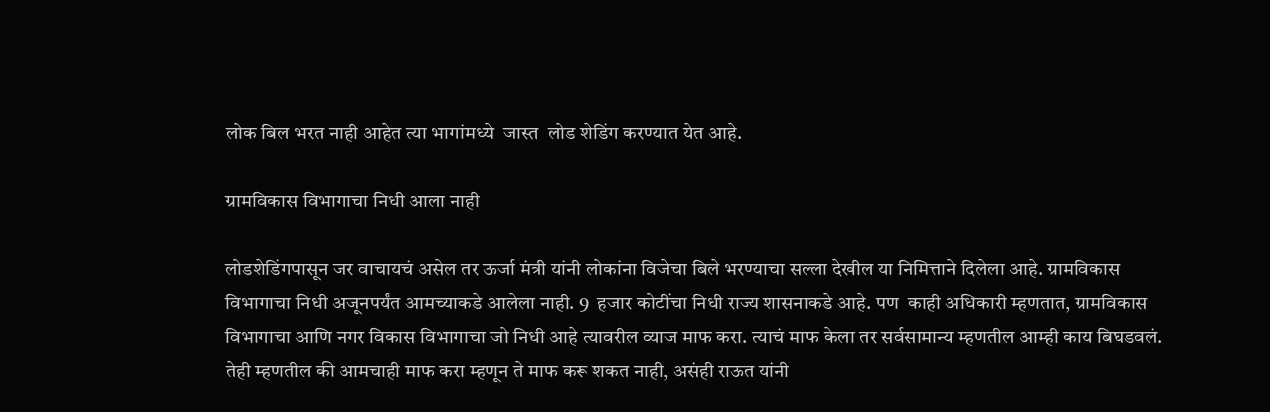लोक बिल भरत नाही आहेत त्या भागांमध्ये  जास्त  लोड शेडिंग करण्यात येत आहे.

ग्रामविकास विभागाचा निधी आला नाही

लोडशेडिंगपासून जर वाचायचं असेल तर ऊर्जा मंत्री यांनी लोकांना विजेचा बिले भरण्याचा सल्ला देखील या निमित्ताने दिलेला आहे. ग्रामविकास विभागाचा निधी अजूनपर्यंत आमच्याकडे आलेला नाही. 9  हजार कोटींचा निधी राज्य शासनाकडे आहे. पण  काही अधिकारी म्हणतात, ग्रामविकास विभागाचा आणि नगर विकास विभागाचा जो निधी आहे त्यावरील व्याज माफ करा. त्याचं माफ केला तर सर्वसामान्य म्हणतील आम्ही काय बिघडवलं. तेही म्हणतील की आमचाही माफ करा म्हणून ते माफ करू शकत नाही, असंही राऊत यांनी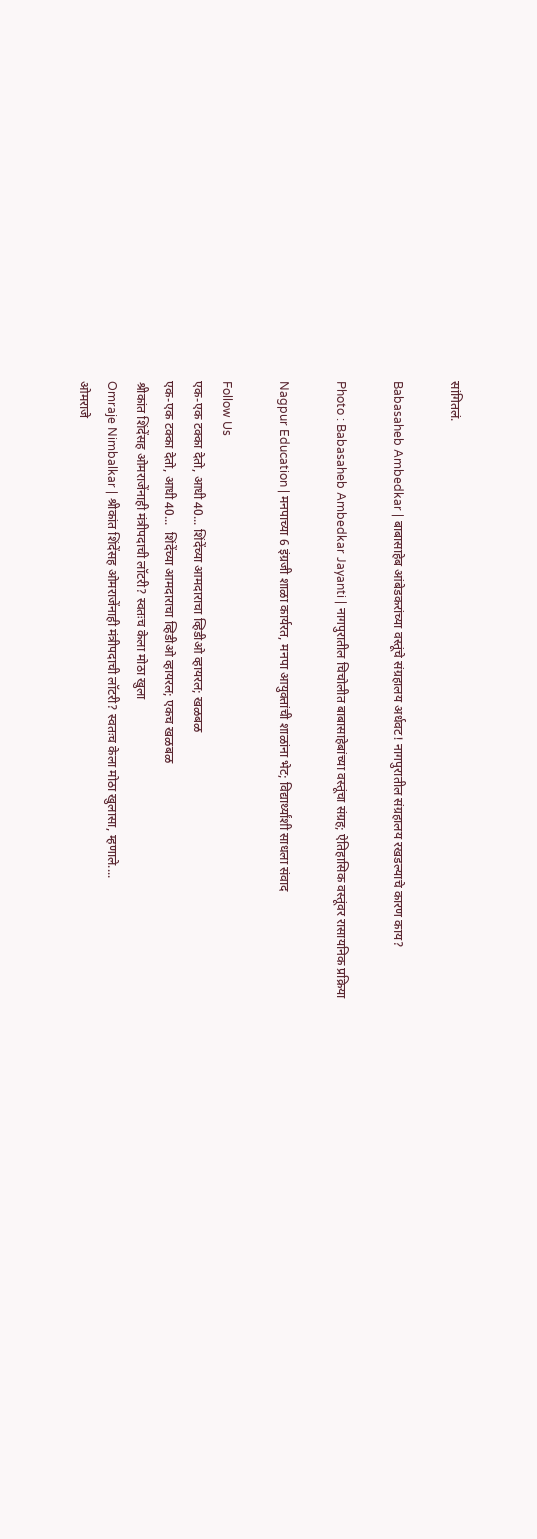सांगितलं.

Babasaheb Ambedkar | बाबासाहेब आंबेडकरांच्या वस्तूंचे संग्रहालय अर्धवट! नागपुरातील संग्रहालय रखडल्याचे कारण काय?

Photo : Babasaheb Ambedkar Jayanti | नागपुरातील चिचोलीत बाबासाहेबांच्या वस्तूंचा संग्रह; ऐतिहासिक वस्तूंवर रासायनिक प्रक्रिया

Nagpur Education | मनपाच्या 6 इंग्रजी शाळा कार्यरत, मनपा आयुक्तांची शाळांना भेट; विद्यार्थ्यांशी साधला संवाद

Follow Us
एक-एक टक्का देतो, आधी 40... शिंदेंच्या आमदाराचा व्हिडीओ व्हायरल; खळबळ
एक-एक टक्का देतो, आधी 40...  शिंदेंच्या आमदाराचा व्हिडीओ व्हायरल; एकच खळबळ
श्रीकांत शिंदेंसह ओमराजेंनाही मंत्रीपदाची लॉटरी? स्वतःच केला मोठा खुला
Omraje Nimbalkar | श्रीकांत शिंदेंसह ओमराजेंनाही मंत्रीपदाची लॉटरी? स्वतःच केला मोठा खुलासा, म्हणाले....
ओमराजे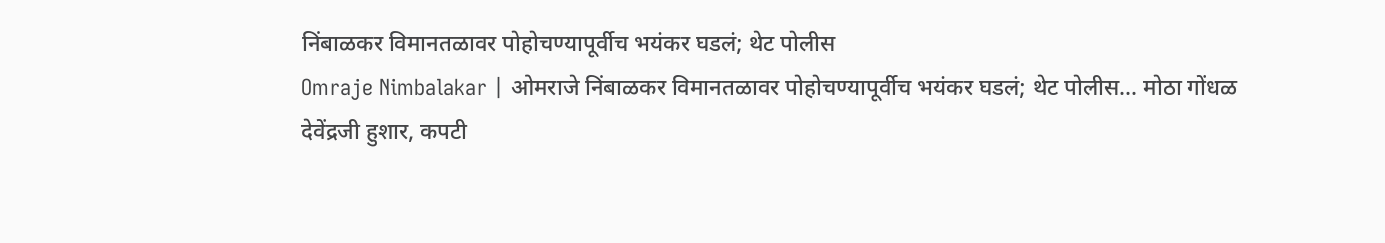निंबाळकर विमानतळावर पोहोचण्यापूर्वीच भयंकर घडलं; थेट पोलीस
Omraje Nimbalakar | ओमराजे निंबाळकर विमानतळावर पोहोचण्यापूर्वीच भयंकर घडलं; थेट पोलीस... मोठा गोंधळ
देवेंद्रजी हुशार, कपटी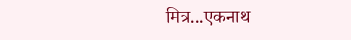मित्र...एकनाथ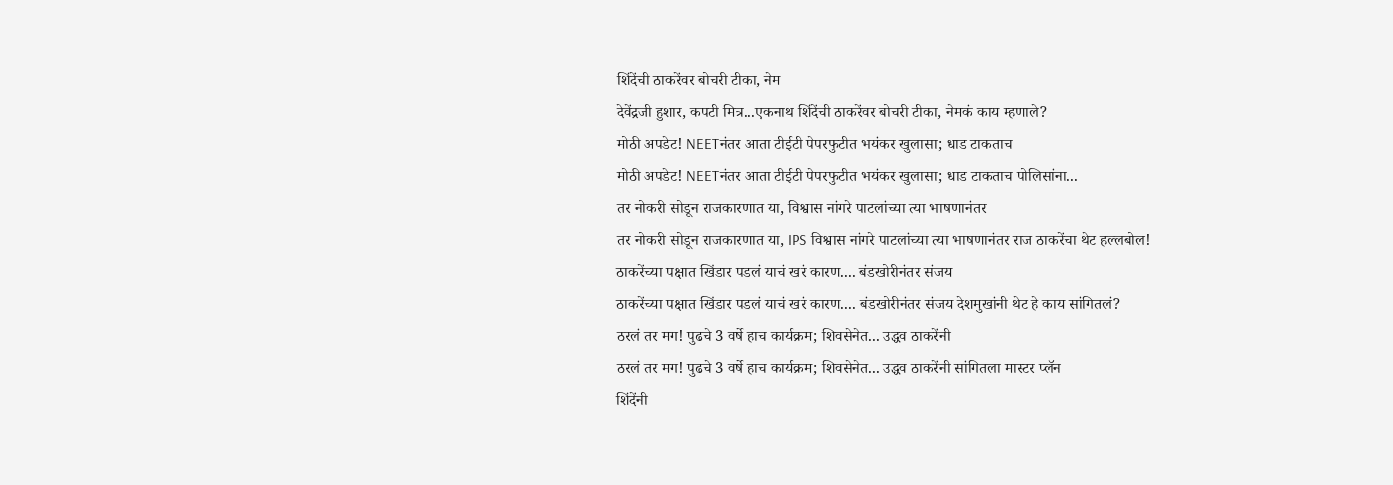शिंदेंची ठाकरेंवर बोचरी टीका, नेम
देवेंद्रजी हुशार, कपटी मित्र...एकनाथ शिंदेंची ठाकरेंवर बोचरी टीका, नेमकं काय म्हणाले?
मोठी अपडेट! NEETनंतर आता टीईटी पेपरफुटीत भयंकर खुलासा; धाड टाकताच
मोठी अपडेट! NEETनंतर आता टीईटी पेपरफुटीत भयंकर खुलासा; धाड टाकताच पोलिसांना...
तर नोकरी सोडून राजकारणात या, विश्वास नांगरे पाटलांच्या त्या भाषणानंतर
तर नोकरी सोडून राजकारणात या, IPS विश्वास नांगरे पाटलांच्या त्या भाषणानंतर राज ठाकरेंचा थेट हल्लबोल!
ठाकरेंच्या पक्षात खिंडार पडलं याचं खरं कारण.... बंडखोरीनंतर संजय
ठाकरेंच्या पक्षात खिंडार पडलं याचं खरं कारण.... बंडखोरीनंतर संजय देशमुखांनी थेट हे काय सांगितलं?
ठरलं तर मग! पुढचे 3 वर्षे हाच कार्यक्रम; शिवसेनेत... उद्धव ठाकरेंनी
ठरलं तर मग! पुढचे 3 वर्षे हाच कार्यक्रम; शिवसेनेत... उद्धव ठाकरेंनी सांगितला मास्टर प्लॅन
शिंदेंनी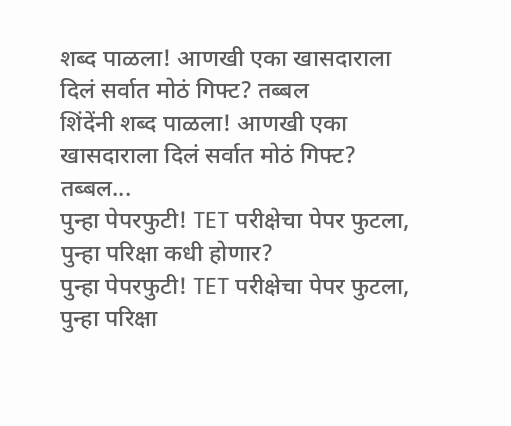शब्द पाळला! आणखी एका खासदाराला दिलं सर्वात मोठं गिफ्ट? तब्बल
शिंदेंनी शब्द पाळला! आणखी एका खासदाराला दिलं सर्वात मोठं गिफ्ट? तब्बल...
पुन्हा पेपरफुटी! TET परीक्षेचा पेपर फुटला, पुन्हा परिक्षा कधी होणार?
पुन्हा पेपरफुटी! TET परीक्षेचा पेपर फुटला, पुन्हा परिक्षा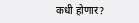कधी होणार?